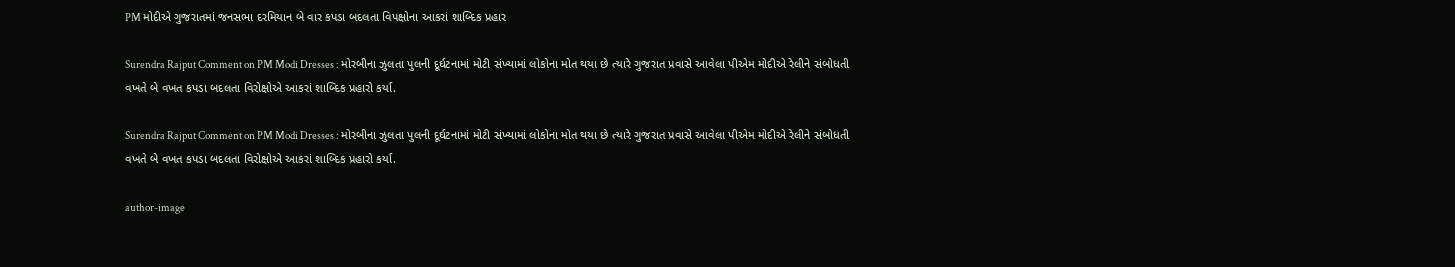PM મોદીએ ગુજરાતમાં જનસભા દરમિયાન બે વાર કપડા બદલતા વિપક્ષોના આકરાં શાબ્દિક પ્રહાર

Surendra Rajput Comment on PM Modi Dresses : મોરબીના ઝુલતા પુલની દૂર્ઘટનામાં મોટી સંખ્યામાં લોકોના મોત થયા છે ત્યારે ગુજરાત પ્રવાસે આવેલા પીએમ મોદીએ રેલીને સંબોધતી વખતે બે વખત કપડા બદલતા વિરોક્ષોએ આકરાં શાબ્દિક પ્રહારો કર્યા.

Surendra Rajput Comment on PM Modi Dresses : મોરબીના ઝુલતા પુલની દૂર્ઘટનામાં મોટી સંખ્યામાં લોકોના મોત થયા છે ત્યારે ગુજરાત પ્રવાસે આવેલા પીએમ મોદીએ રેલીને સંબોધતી વખતે બે વખત કપડા બદલતા વિરોક્ષોએ આકરાં શાબ્દિક પ્રહારો કર્યા.

author-image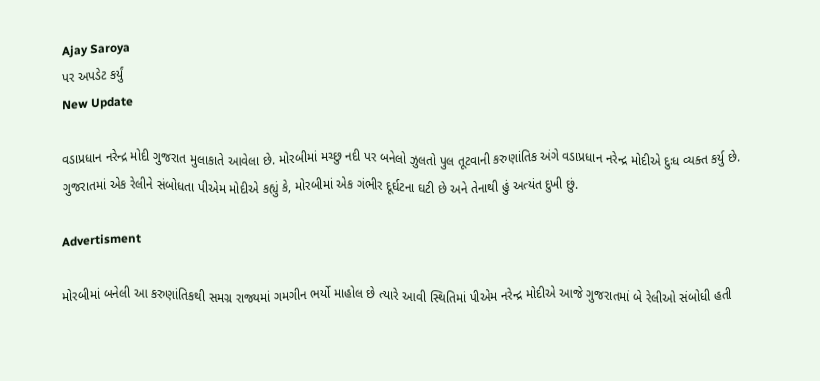Ajay Saroya
પર અપડેટ કર્યું
New Update

વડાપ્રધાન નરેન્દ્ર મોદી ગુજરાત મુલાકાતે આવેલા છે. મોરબીમાં મચ્છુ નદી પર બનેલો ઝુલતો પુલ તૂટવાની કરુણાંતિક અંગે વડાપ્રધાન નરેન્દ્ર મોદીએ દુઃધ વ્યક્ત કર્યુ છે. ગુજરાતમાં એક રેલીને સંબોધતા પીએમ મોદીએ કહ્યું કે, મોરબીમાં એક ગંભીર દૂર્ઘટના ઘટી છે અને તેનાથી હું અત્યંત દુખી છું.

Advertisment

મોરબીમાં બનેલી આ કરુણાંતિકથી સમગ્ર રાજ્યમાં ગમગીન ભર્યો માહોલ છે ત્યારે આવી સ્થિતિમાં પીએમ નરેન્દ્ર મોદીએ આજે ગુજરાતમાં બે રેલીઓ સંબોધી હતી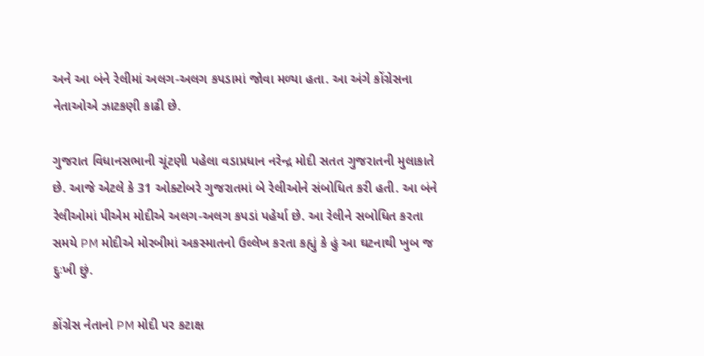અને આ બંને રેલીમાં અલગ-અલગ કપડામાં જોવા મળ્યા હતા. આ અંગે કોંગ્રેસના નેતાઓએ ઝાટકણી કાઢી છે.

ગુજરાત વિધાનસભાની ચૂંટણી પહેલા વડાપ્રધાન નરેન્દ્ર મોદી સતત ગુજરાતની મુલાકાતે છે. આજે એટલે કે 31 ઓક્ટોબરે ગુજરાતમાં બે રેલીઓને સંબોધિત કરી હતી. આ બંને રેલીઓમાં પીએમ મોદીએ અલગ-અલગ કપડાં પહેર્યા છે. આ રેલીને સબોધિત કરતા સમયે PM મોદીએ મોરબીમાં અકસ્માતનો ઉલ્લેખ કરતા કહ્યું કે હું આ ઘટનાથી ખુબ જ દુઃખી છું.

કોંગ્રેસ નેતાનો PM મોદી પર કટાક્ષ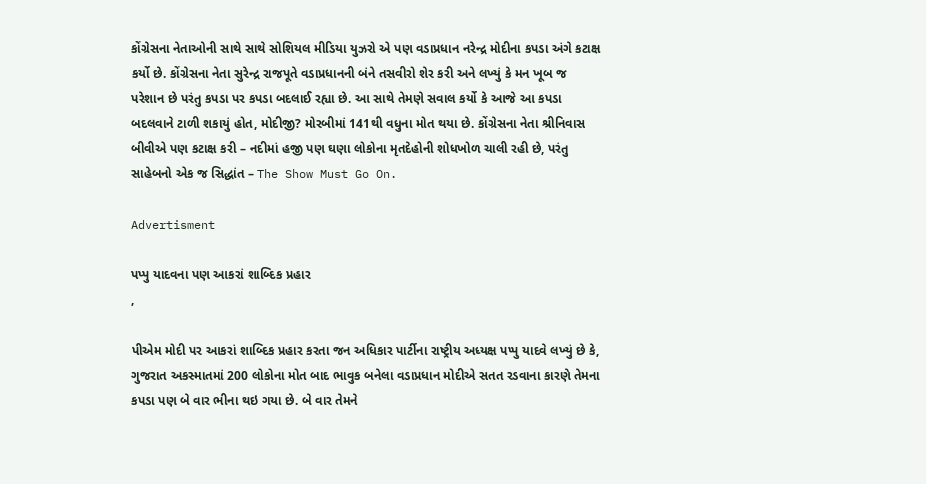કોંગ્રેસના નેતાઓની સાથે સાથે સોશિયલ મીડિયા યુઝરો એ પણ વડાપ્રધાન નરેન્દ્ર મોદીના કપડા અંગે કટાક્ષ કર્યો છે. કોંગ્રેસના નેતા સુરેન્દ્ર રાજપૂતે વડાપ્રધાનની બંને તસવીરો શેર કરી અને લખ્યું કે મન ખૂબ જ પરેશાન છે પરંતુ કપડા પર કપડા બદલાઈ રહ્યા છે. આ સાથે તેમણે સવાલ કર્યો કે આજે આ કપડા બદલવાને ટાળી શકાયું હોત, મોદીજી? મોરબીમાં 141થી વધુના મોત થયા છે. કોંગ્રેસના નેતા શ્રીનિવાસ બીવીએ પણ કટાક્ષ કરી – નદીમાં હજી પણ ઘણા લોકોના મૃતદેહોની શોધખોળ ચાલી રહી છે, પરંતુ સાહેબનો એક જ સિદ્ધાંત – The Show Must Go On.

Advertisment

પપ્પુ યાદવના પણ આકરાં શાબ્દિક પ્રહાર
,

પીએમ મોદી પર આકરાં શાબ્દિક પ્રહાર કરતા જન અધિકાર પાર્ટીના રાષ્ટ્રીય અધ્યક્ષ પપ્પુ યાદવે લખ્યું છે કે, ગુજરાત અકસ્માતમાં 200 લોકોના મોત બાદ ભાવુક બનેલા વડાપ્રધાન મોદીએ સતત રડવાના કારણે તેમના કપડા પણ બે વાર ભીના થઇ ગયા છે. બે વાર તેમને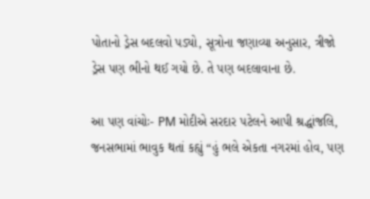પોતાનો ડ્રેસ બદલવો પડ્યો, સૂત્રોના જણાવ્યા અનુસાર, ત્રીજો ડ્રેસ પણ ભીનો થઈ ગયો છે. તે પણ બદલાવાના છે.

આ પણ વાંચોઃ- PM મોદીએ સરદાર પટેલને આપી શ્રદ્ધાંજલિ, જનસભામાં ભાવુક થતાં કહ્યું “હું ભલે એકતા નગરમાં હોવ, પણ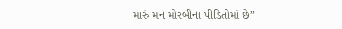મારું મન મોરબીના પીડિતોમાં છે”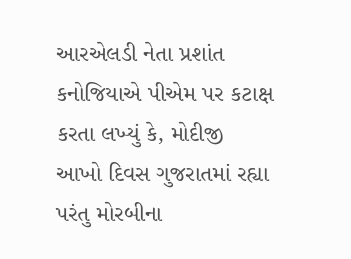આરએલડી નેતા પ્રશાંત કનોજિયાએ પીએમ પર કટાક્ષ કરતા લખ્યું કે, મોદીજી આખો દિવસ ગુજરાતમાં રહ્યા પરંતુ મોરબીના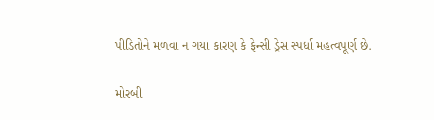પીડિતોને મળવા ન ગયા કારણ કે ફેન્સી ડ્રેસ સ્પર્ધા મહત્વપૂર્ણ છે.

મોરબી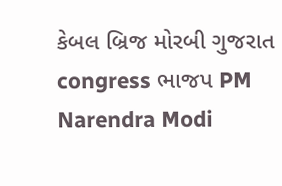કેબલ બ્રિજ મોરબી ગુજરાત congress ભાજપ PM Narendra Modi